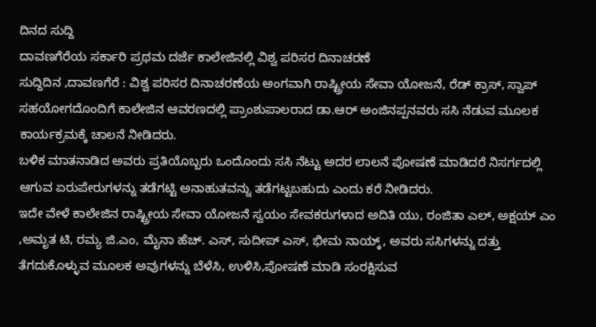ದಿನದ ಸುದ್ದಿ
ದಾವಣಗೆರೆಯ ಸರ್ಕಾರಿ ಪ್ರಥಮ ದರ್ಜೆ ಕಾಲೇಜಿನಲ್ಲಿ ವಿಶ್ವ ಪರಿಸರ ದಿನಾಚರಣೆ
ಸುದ್ದಿದಿನ ,ದಾವಣಗೆರೆ : ವಿಶ್ವ ಪರಿಸರ ದಿನಾಚರಣೆಯ ಅಂಗವಾಗಿ ರಾಷ್ಟ್ರೀಯ ಸೇವಾ ಯೋಜನೆ, ರೆಡ್ ಕ್ರಾಸ್, ಸ್ವಾಪ್ ಸಹಯೋಗದೊಂದಿಗೆ ಕಾಲೇಜಿನ ಆವರಣದಲ್ಲಿ ಪ್ರಾಂಶುಪಾಲರಾದ ಡಾ.ಆರ್ ಅಂಜಿನಪ್ಪನವರು ಸಸಿ ನೆಡುವ ಮೂಲಕ ಕಾರ್ಯಕ್ರಮಕ್ಕೆ ಚಾಲನೆ ನೀಡಿದರು.
ಬಳಿಕ ಮಾತನಾಡಿದ ಅವರು ಪ್ರತಿಯೊಬ್ಬರು ಒಂದೊಂದು ಸಸಿ ನೆಟ್ಟು ಅದರ ಲಾಲನೆ ಪೋಷಣೆ ಮಾಡಿದರೆ ನಿಸರ್ಗದಲ್ಲಿ ಆಗುವ ಏರುಪೇರುಗಳನ್ನು ತಡೆಗಟ್ಟಿ ಅನಾಹುತವನ್ನು ತಡೆಗಟ್ಟಬಹುದು ಎಂದು ಕರೆ ನೀಡಿದರು.
ಇದೇ ವೇಳೆ ಕಾಲೇಜಿನ ರಾಷ್ಟ್ರೀಯ ಸೇವಾ ಯೋಜನೆ ಸ್ವಯಂ ಸೇವಕರುಗಳಾದ ಅದಿತಿ ಯು, ರಂಜಿತಾ ಎಲ್, ಅಕ್ಷಯ್ ಎಂ ,ಅಮೃತ ಟಿ, ರಮ್ಯ ಜಿ.ಎಂ, ಮೈನಾ ಹೆಚ್. ಎಸ್, ಸುದೀಪ್ ಎಸ್, ಭೀಮ ನಾಯ್ಕ್, ಅವರು ಸಸಿಗಳನ್ನು ದತ್ತು ತೆಗದುಕೊಳ್ಳುವ ಮೂಲಕ ಅವುಗಳನ್ನು ಬೆಳೆಸಿ, ಉಳಿಸಿ,ಪೋಷಣೆ ಮಾಡಿ ಸಂರಕ್ಷಿಸುವ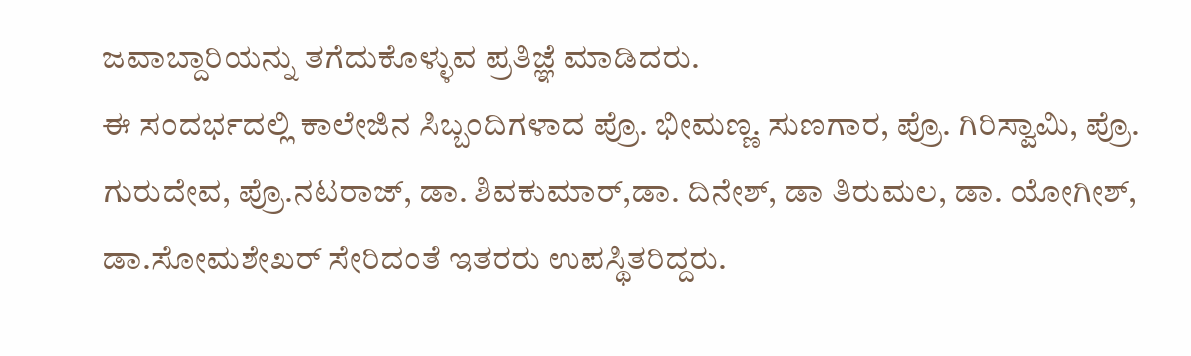ಜವಾಬ್ದಾರಿಯನ್ನು ತಗೆದುಕೊಳ್ಳುವ ಪ್ರತಿಜ್ಞೆ ಮಾಡಿದರು.
ಈ ಸಂದರ್ಭದಲ್ಲಿ ಕಾಲೇಜಿನ ಸಿಬ್ಬಂದಿಗಳಾದ ಪ್ರೊ. ಭೀಮಣ್ಣ. ಸುಣಗಾರ, ಪ್ರೊ. ಗಿರಿಸ್ವಾಮಿ, ಪ್ರೊ. ಗುರುದೇವ, ಪ್ರೊ.ನಟರಾಜ್, ಡಾ. ಶಿವಕುಮಾರ್,ಡಾ. ದಿನೇಶ್, ಡಾ ತಿರುಮಲ, ಡಾ. ಯೋಗೀಶ್, ಡಾ.ಸೋಮಶೇಖರ್ ಸೇರಿದಂತೆ ಇತರರು ಉಪಸ್ಥಿತರಿದ್ದರು.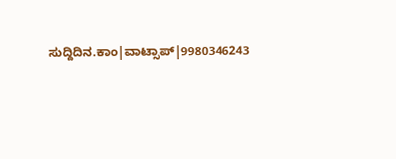ಸುದ್ದಿದಿನ.ಕಾಂ|ವಾಟ್ಸಾಪ್|9980346243